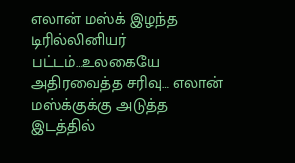எலான் மஸ்க் இழந்த டிரில்லினியர் பட்டம்…உலகையே அதிரவைத்த சரிவு… எலான் மஸ்க்குக்கு அடுத்த இடத்தில்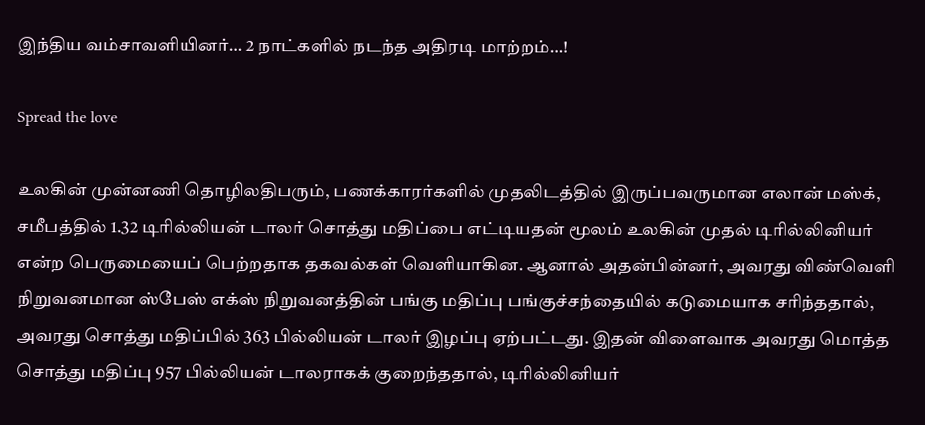இந்திய வம்சாவளியினர்… 2 நாட்களில் நடந்த அதிரடி மாற்றம்…!

Spread the love

உலகின் முன்னணி தொழிலதிபரும், பணக்காரர்களில் முதலிடத்தில் இருப்பவருமான எலான் மஸ்க், சமீபத்தில் 1.32 டிரில்லியன் டாலர் சொத்து மதிப்பை எட்டியதன் மூலம் உலகின் முதல் டிரில்லினியர் என்ற பெருமையைப் பெற்றதாக தகவல்கள் வெளியாகின. ஆனால் அதன்பின்னர், அவரது விண்வெளி நிறுவனமான ஸ்பேஸ் எக்ஸ் நிறுவனத்தின் பங்கு மதிப்பு பங்குச்சந்தையில் கடுமையாக சரிந்ததால், அவரது சொத்து மதிப்பில் 363 பில்லியன் டாலர் இழப்பு ஏற்பட்டது. இதன் விளைவாக அவரது மொத்த சொத்து மதிப்பு 957 பில்லியன் டாலராகக் குறைந்ததால், டிரில்லினியர்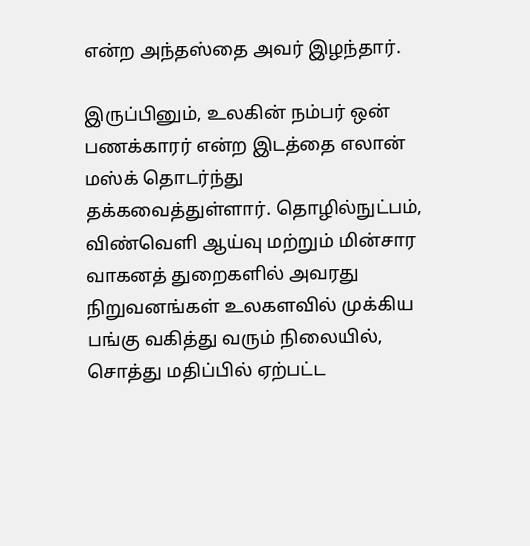என்ற அந்தஸ்தை அவர் இழந்தார்.

இருப்பினும், உலகின் நம்பர் ஒன் பணக்காரர் என்ற இடத்தை எலான் மஸ்க் தொடர்ந்து தக்கவைத்துள்ளார். தொழில்நுட்பம், விண்வெளி ஆய்வு மற்றும் மின்சார வாகனத் துறைகளில் அவரது நிறுவனங்கள் உலகளவில் முக்கிய பங்கு வகித்து வரும் நிலையில், சொத்து மதிப்பில் ஏற்பட்ட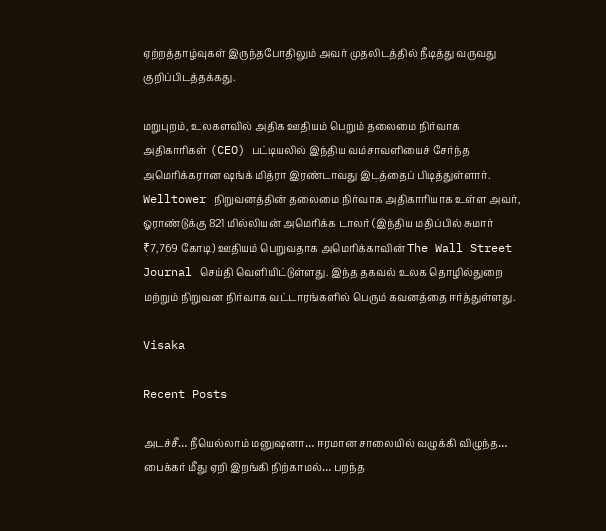ஏற்றத்தாழ்வுகள் இருந்தபோதிலும் அவர் முதலிடத்தில் நீடித்து வருவது குறிப்பிடத்தக்கது.

மறுபுறம், உலகளவில் அதிக ஊதியம் பெறும் தலைமை நிர்வாக அதிகாரிகள் (CEO) பட்டியலில் இந்திய வம்சாவளியைச் சேர்ந்த அமெரிக்கரான ஷங்க் மித்ரா இரண்டாவது இடத்தைப் பிடித்துள்ளார். Welltower நிறுவனத்தின் தலைமை நிர்வாக அதிகாரியாக உள்ள அவர், ஓராண்டுக்கு 821 மில்லியன் அமெரிக்க டாலர் (இந்திய மதிப்பில் சுமார் ₹7,769 கோடி) ஊதியம் பெறுவதாக அமெரிக்காவின் The Wall Street Journal செய்தி வெளியிட்டுள்ளது. இந்த தகவல் உலக தொழில்துறை மற்றும் நிறுவன நிர்வாக வட்டாரங்களில் பெரும் கவனத்தை ஈர்த்துள்ளது.

Visaka

Recent Posts

அடச்சீ… நீயெல்லாம் மனுஷனா… ஈரமான சாலையில் வழுக்கி விழுந்த… பைக்கர் மீது ஏறி இறங்கி நிற்காமல்… பறந்த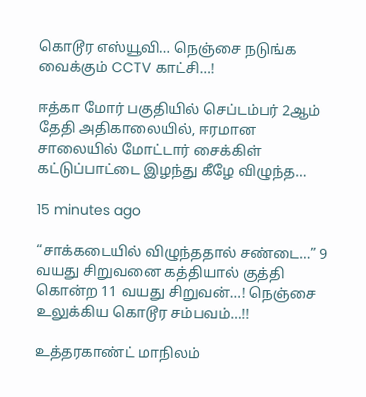கொடூர எஸ்யூவி… நெஞ்சை நடுங்க வைக்கும் CCTV காட்சி…!

ஈத்கா மோர் பகுதியில் செப்டம்பர் 2ஆம் தேதி அதிகாலையில், ஈரமான சாலையில் மோட்டார் சைக்கிள் கட்டுப்பாட்டை இழந்து கீழே விழுந்த…

15 minutes ago

“சாக்கடையில் விழுந்ததால் சண்டை…” 9 வயது சிறுவனை கத்தியால் குத்தி கொன்ற 11 வயது சிறுவன்…! நெஞ்சை உலுக்கிய கொடூர சம்பவம்…!!

உத்தரகாண்ட் மாநிலம்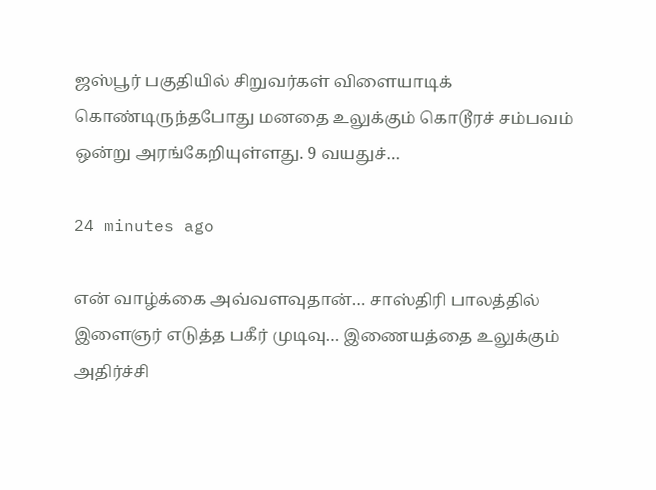ஜஸ்பூர் பகுதியில் சிறுவர்கள் விளையாடிக் கொண்டிருந்தபோது மனதை உலுக்கும் கொடூரச் சம்பவம் ஒன்று அரங்கேறியுள்ளது. 9 வயதுச்…

24 minutes ago

என் வாழ்க்கை அவ்வளவுதான்… சாஸ்திரி பாலத்தில் இளைஞர் எடுத்த பகீர் முடிவு… இணையத்தை உலுக்கும் அதிர்ச்சி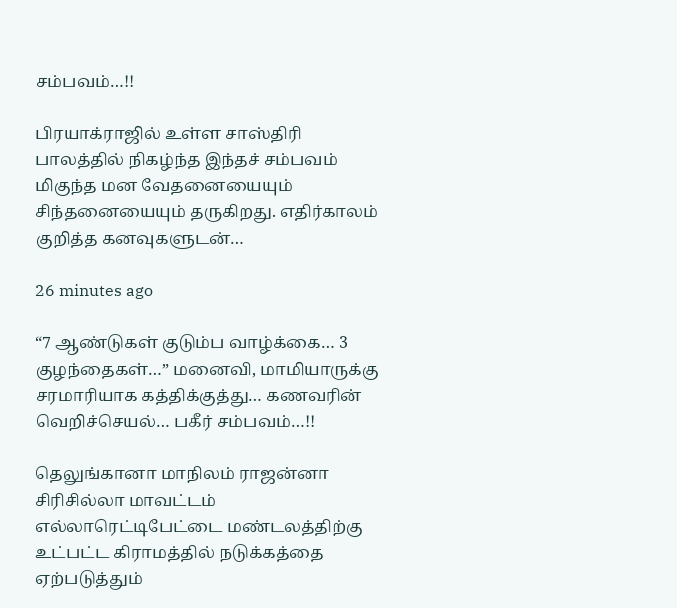சம்பவம்…!!

பிரயாக்ராஜில் உள்ள சாஸ்திரி பாலத்தில் நிகழ்ந்த இந்தச் சம்பவம் மிகுந்த மன வேதனையையும் சிந்தனையையும் தருகிறது. எதிர்காலம் குறித்த கனவுகளுடன்…

26 minutes ago

“7 ஆண்டுகள் குடும்ப வாழ்க்கை… 3 குழந்தைகள்…” மனைவி, மாமியாருக்கு சரமாரியாக கத்திக்குத்து… கணவரின் வெறிச்செயல்… பகீர் சம்பவம்…!!

தெலுங்கானா மாநிலம் ராஜன்னா சிரிசில்லா மாவட்டம் எல்லாரெட்டிபேட்டை மண்டலத்திற்கு உட்பட்ட கிராமத்தில் நடுக்கத்தை ஏற்படுத்தும்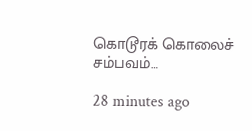கொடூரக் கொலைச் சம்பவம்…

28 minutes ago